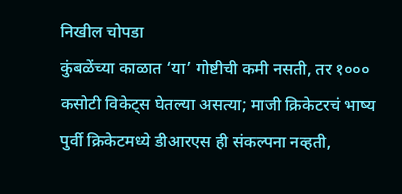निखील चोपडा
कुंबळेंच्या काळात ‘या’ गोष्टीची कमी नसती, तर १००० कसोटी विकेट्स घेतल्या असत्या; माजी क्रिकेटरचं भाष्य
पुर्वी क्रिकेटमध्ये डीआरएस ही संकल्पना नव्हती,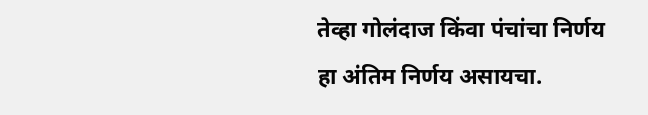तेव्हा गोलंदाज किंवा पंचांचा निर्णय हा अंतिम निर्णय असायचा.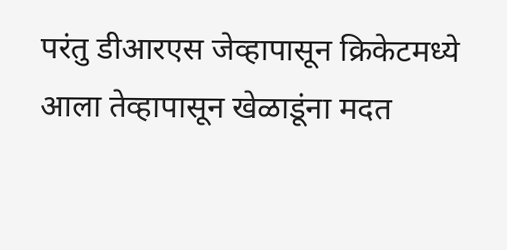परंतु डीआरएस जेव्हापासून क्रिकेटमध्ये आला तेव्हापासून खेळाडूंना मदत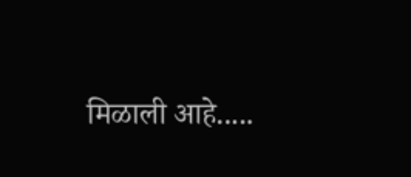मिळाली आहे.....